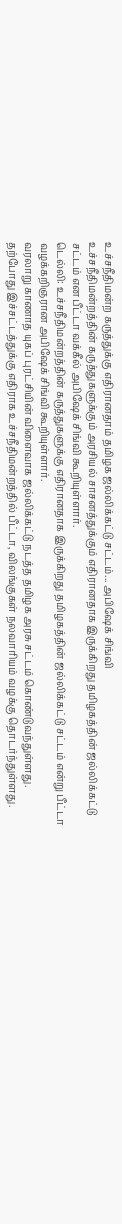உச்சநீதிமன்ற கருத்துக்கு எதிரானதாம் தமிழக ஜல்லிக்கட்டு சட்டம்... அபிஷேக் சிங்வி
உச்சநீதிமன்றத்தின் கருத்துகளுக்கும் அரசியல் சாசனத்துக்கும் எதிரானதாக இருக்கிறது தமிழகத்தின் ஜல்லிக்கட்டு சட்டம் என பீட்டா வக்கீல் அபிஷேக் சிங்வி கூறியுள்ளார்.
டெல்லி: உச்சநீதிமன்றத்தின் கருத்துகளுக்கு எதிரானதாக இருக்கிறது தமிழகத்தின் ஜல்லிக்கட்டு சட்டம் என்று பீட்டா வழக்கறிஞரான அபிஷேக் சிங்வி கூறியுள்ளார்.
வரலாறு காணாத யுகப் புரட்சியின் விளைவாக ஜல்லிக்கட்டு நடத்த தமிழக அரசு சட்டம் கொண்டுவந்துள்ளது. தற்போது இச்சட்டத்துக்கு எதிராக உச்சநீதிமன்றத்தில் பீட்டா, விலங்குகள் நலவாரியம் வழக்கு தொடர்ந்துள்ளது.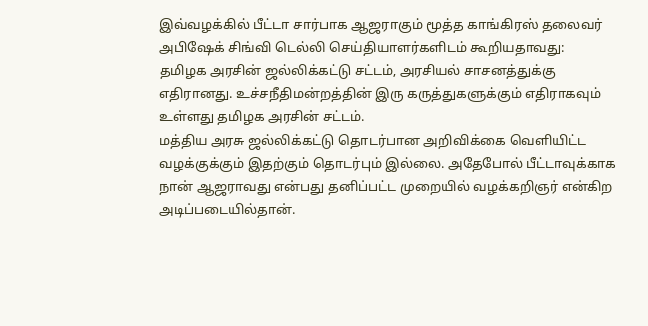இவ்வழக்கில் பீட்டா சார்பாக ஆஜராகும் மூத்த காங்கிரஸ் தலைவர் அபிஷேக் சிங்வி டெல்லி செய்தியாளர்களிடம் கூறியதாவது:
தமிழக அரசின் ஜல்லிக்கட்டு சட்டம், அரசியல் சாசனத்துக்கு எதிரானது. உச்சநீதிமன்றத்தின் இரு கருத்துகளுக்கும் எதிராகவும் உள்ளது தமிழக அரசின் சட்டம்.
மத்திய அரசு ஜல்லிக்கட்டு தொடர்பான அறிவிக்கை வெளியிட்ட வழக்குக்கும் இதற்கும் தொடர்பும் இல்லை. அதேபோல் பீட்டாவுக்காக நான் ஆஜராவது என்பது தனிப்பட்ட முறையில் வழக்கறிஞர் என்கிற அடிப்படையில்தான்.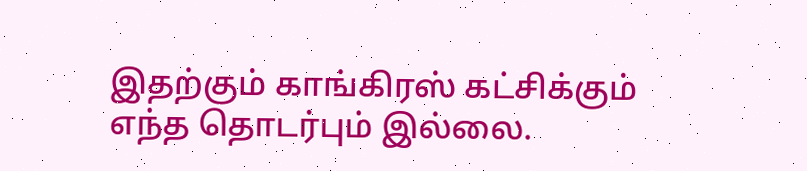இதற்கும் காங்கிரஸ் கட்சிக்கும் எந்த தொடர்பும் இல்லை.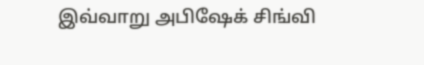இவ்வாறு அபிஷேக் சிங்வி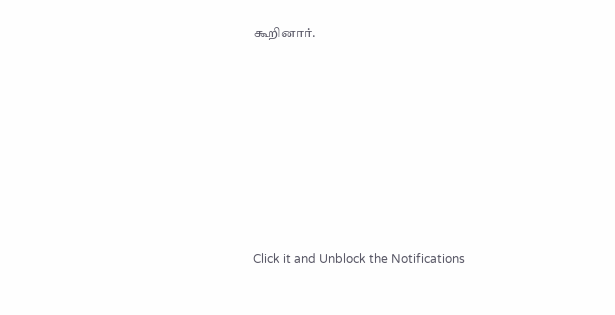கூறினார்.












Click it and Unblock the Notifications